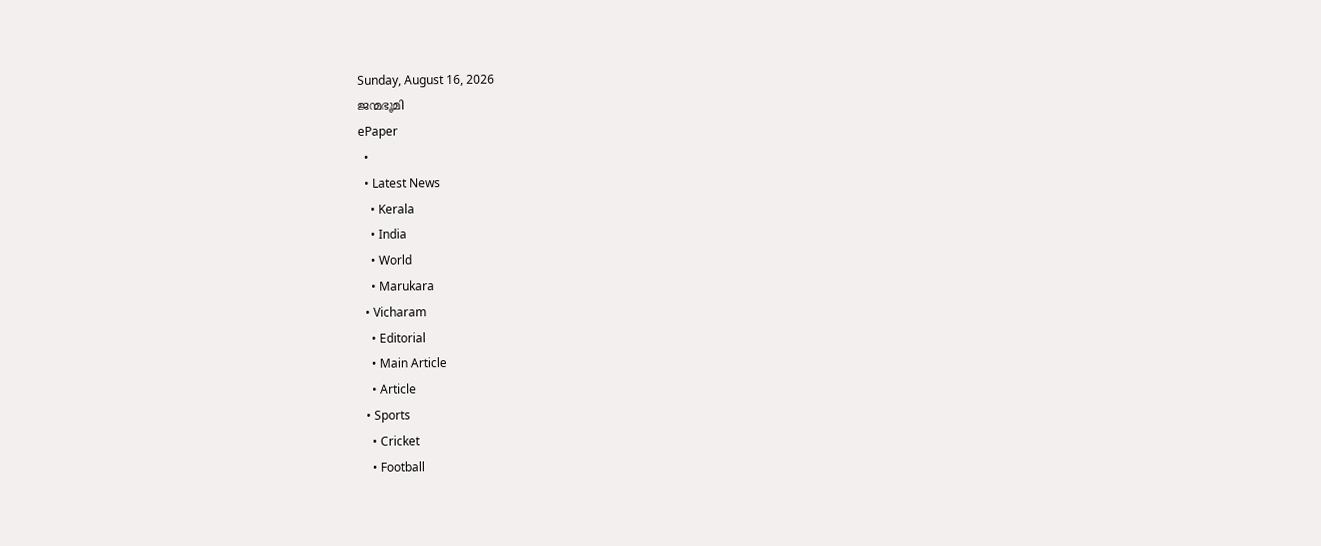Sunday, August 16, 2026
ജന്മഭൂമി
ePaper
  •
  • Latest News
    • Kerala
    • India
    • World
    • Marukara
  • Vicharam
    • Editorial
    • Main Article
    • Article
  • Sports
    • Cricket
    • Football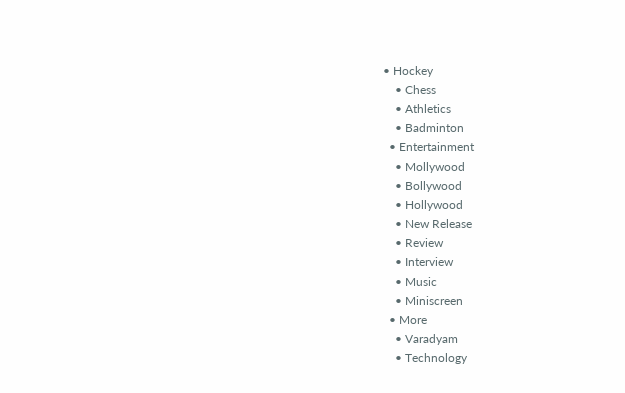• Hockey
    • Chess
    • Athletics
    • Badminton
  • Entertainment
    • Mollywood
    • Bollywood
    • Hollywood
    • New Release
    • Review
    • Interview
    • Music
    • Miniscreen
  • More
    • Varadyam
    • Technology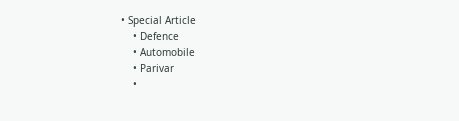• Special Article
    • Defence
    • Automobile
    • Parivar
    •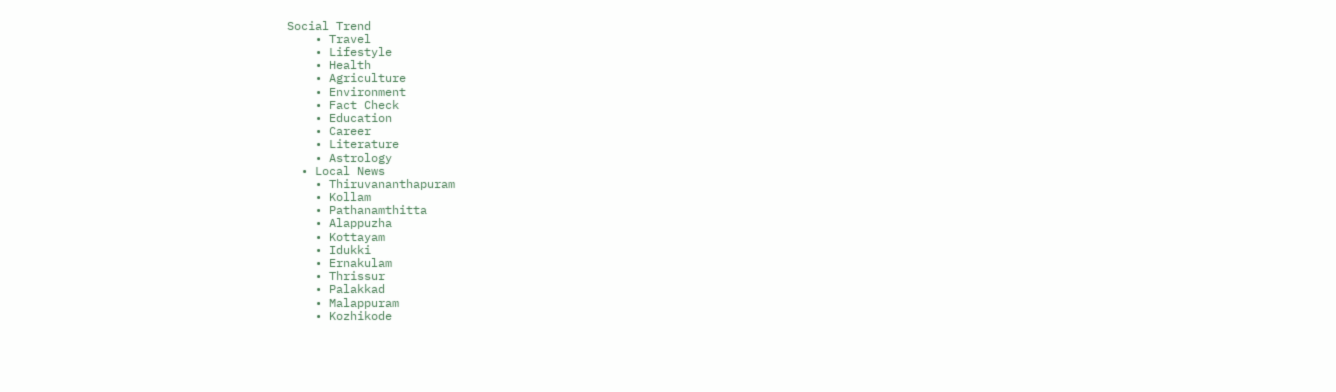Social Trend
    • Travel
    • Lifestyle
    • Health
    • Agriculture
    • Environment
    • Fact Check
    • Education
    • Career
    • Literature
    • Astrology
  • Local News
    • Thiruvananthapuram
    • Kollam
    • Pathanamthitta
    • Alappuzha
    • Kottayam
    • Idukki
    • Ernakulam
    • Thrissur
    • Palakkad
    • Malappuram
    • Kozhikode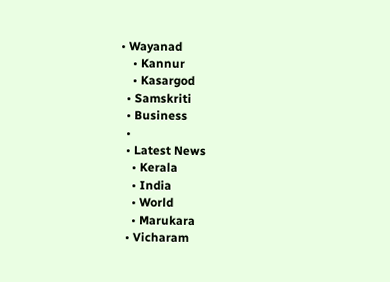• Wayanad
    • Kannur
    • Kasargod
  • Samskriti
  • Business
  •
  • Latest News
    • Kerala
    • India
    • World
    • Marukara
  • Vicharam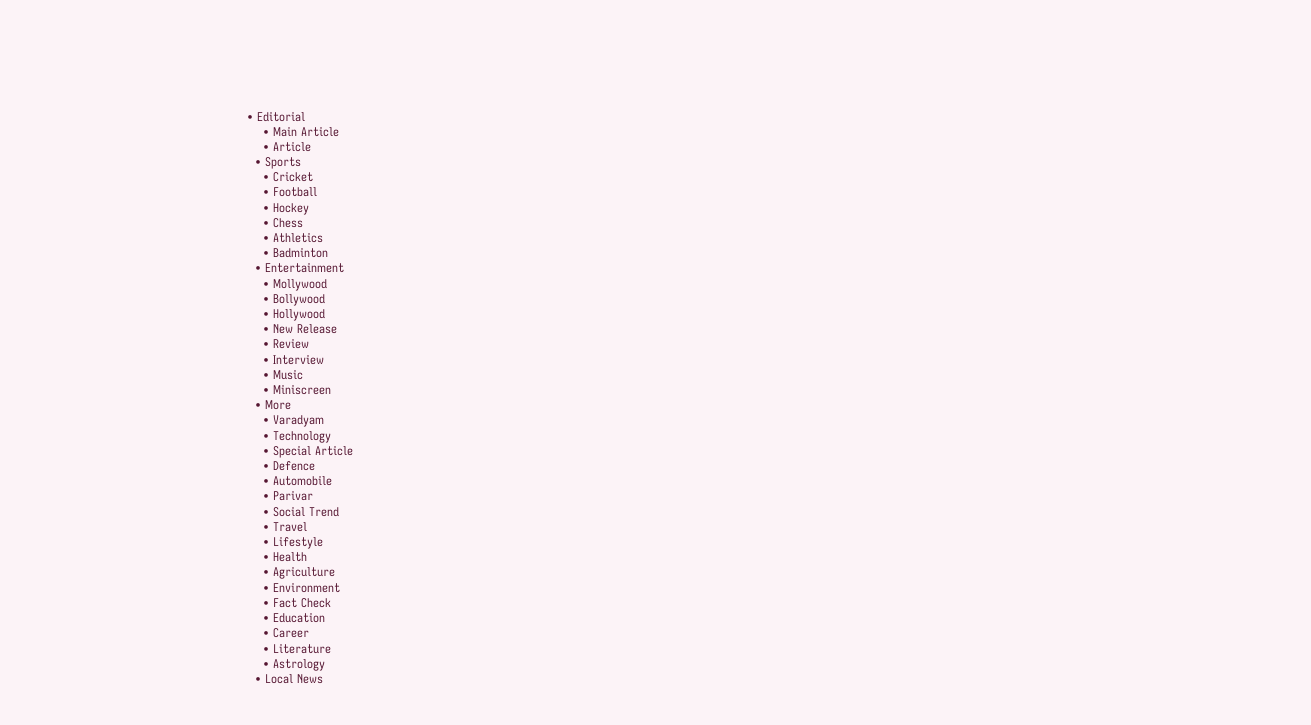• Editorial
    • Main Article
    • Article
  • Sports
    • Cricket
    • Football
    • Hockey
    • Chess
    • Athletics
    • Badminton
  • Entertainment
    • Mollywood
    • Bollywood
    • Hollywood
    • New Release
    • Review
    • Interview
    • Music
    • Miniscreen
  • More
    • Varadyam
    • Technology
    • Special Article
    • Defence
    • Automobile
    • Parivar
    • Social Trend
    • Travel
    • Lifestyle
    • Health
    • Agriculture
    • Environment
    • Fact Check
    • Education
    • Career
    • Literature
    • Astrology
  • Local News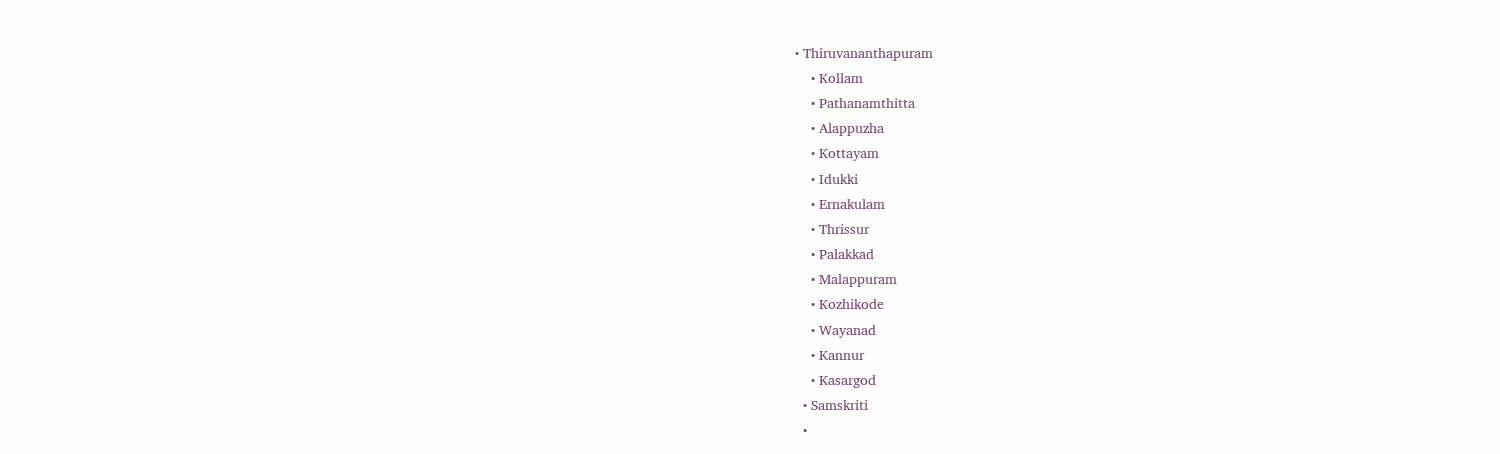• Thiruvananthapuram
    • Kollam
    • Pathanamthitta
    • Alappuzha
    • Kottayam
    • Idukki
    • Ernakulam
    • Thrissur
    • Palakkad
    • Malappuram
    • Kozhikode
    • Wayanad
    • Kannur
    • Kasargod
  • Samskriti
  •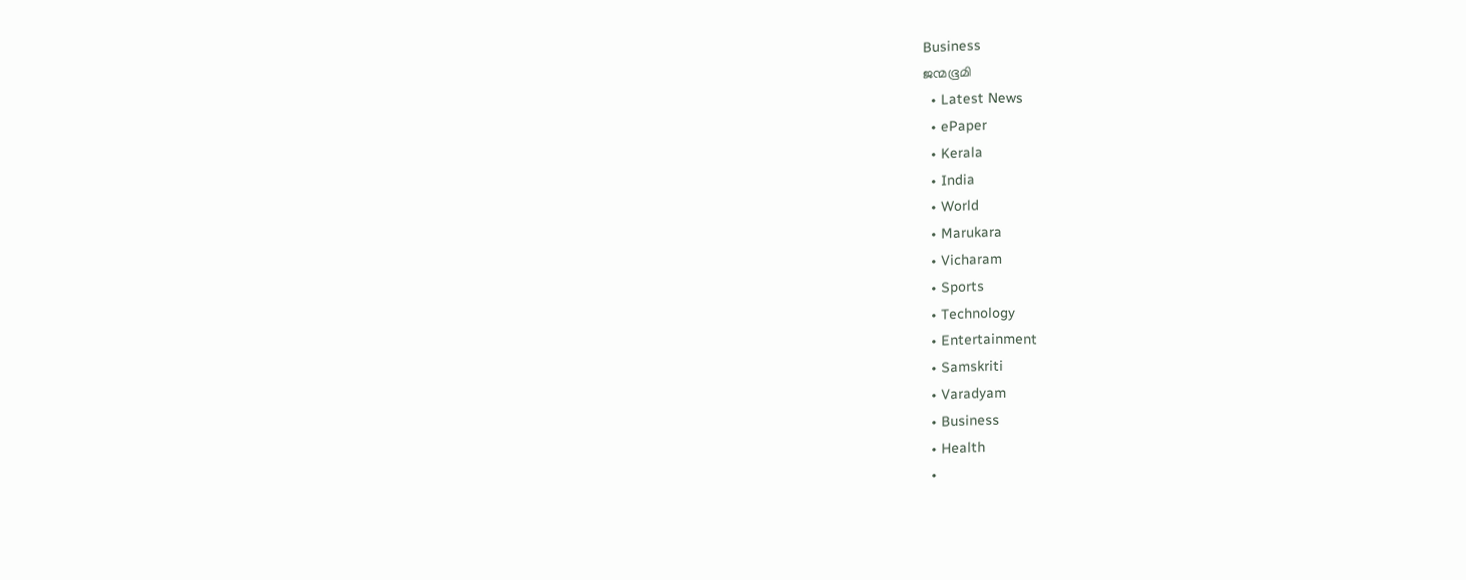Business
ജന്മഭൂമി
  • Latest News
  • ePaper
  • Kerala
  • India
  • World
  • Marukara
  • Vicharam
  • Sports
  • Technology
  • Entertainment
  • Samskriti
  • Varadyam
  • Business
  • Health
  •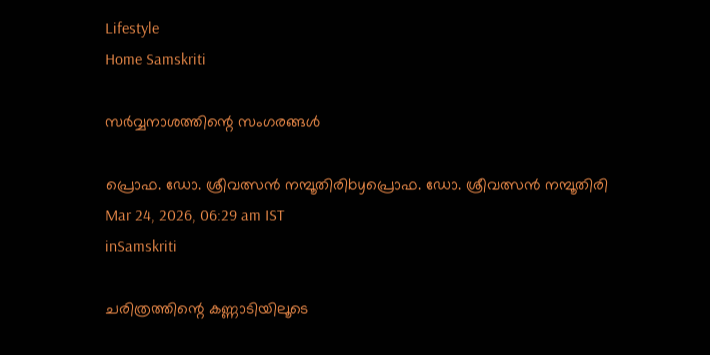Lifestyle
Home Samskriti

സര്‍വ്വനാശത്തിന്റെ സംഗരങ്ങള്‍

പ്രൊഫ. ഡോ. ശ്രീവത്സന്‍ നമ്പൂതിരിbyപ്രൊഫ. ഡോ. ശ്രീവത്സന്‍ നമ്പൂതിരി
Mar 24, 2026, 06:29 am IST
inSamskriti

ചരിത്രത്തിന്റെ കണ്ണാടിയിലൂടെ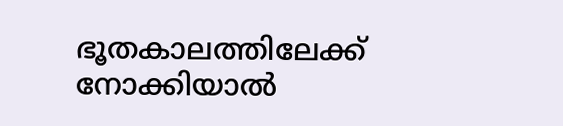ഭൂതകാലത്തിലേക്ക് നോക്കിയാല്‍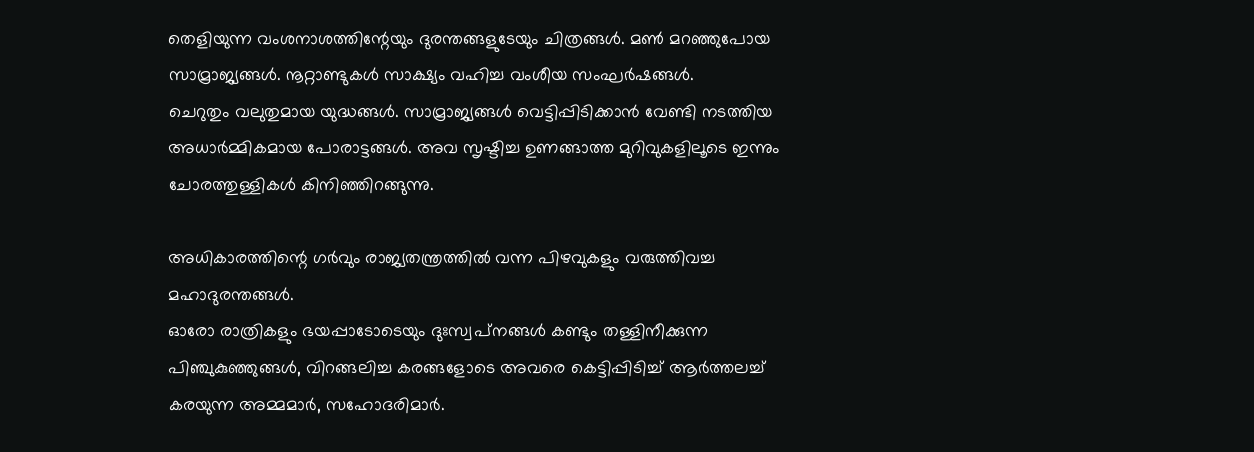തെളിയുന്ന വംശനാശത്തിന്റേയും ദുരന്തങ്ങളുടേയും ചിത്രങ്ങള്‍. മണ്‍ മറഞ്ഞുപോയ സാമ്രാജ്യങ്ങള്‍. നൂറ്റാണ്ടുകള്‍ സാക്ഷ്യം വഹിച്ച വംശീയ സംഘര്‍ഷങ്ങള്‍.
ചെറുതും വലുതുമായ യുദ്ധങ്ങള്‍. സാമ്രാജ്യങ്ങള്‍ വെട്ടിപ്പിടിക്കാന്‍ വേണ്ടി നടത്തിയ അധാര്‍മ്മികമായ പോരാട്ടങ്ങള്‍. അവ സൃഷ്ടിച്ച ഉണങ്ങാത്ത മുറിവുകളിലൂടെ ഇന്നും ചോരത്തുള്ളികള്‍ കിനിഞ്ഞിറങ്ങുന്നു.

അധികാരത്തിന്റെ ഗര്‍വും രാജ്യതന്ത്രത്തില്‍ വന്ന പിഴവുകളും വരുത്തിവച്ച മഹാദുരന്തങ്ങള്‍.
ഓരോ രാത്രികളും ഭയപ്പാടോടെയും ദുഃസ്വപ്‌നങ്ങള്‍ കണ്ടും തള്ളിനീക്കുന്ന പിഞ്ചുകുഞ്ഞുങ്ങള്‍, വിറങ്ങലിച്ച കരങ്ങളോടെ അവരെ കെട്ടിപ്പിടിച്ച് ആര്‍ത്തലച്ച് കരയുന്ന അമ്മമാര്‍, സഹോദരിമാര്‍.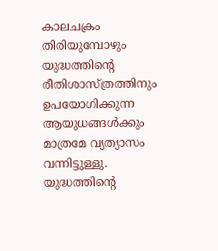കാലചക്രം തിരിയുമ്പോഴും യുദ്ധത്തിന്റെ രീതിശാസ്ത്രത്തിനും ഉപയോഗിക്കുന്ന ആയുധങ്ങള്‍ക്കും മാത്രമേ വ്യത്യാസം വന്നിട്ടുള്ളു. യുദ്ധത്തിന്റെ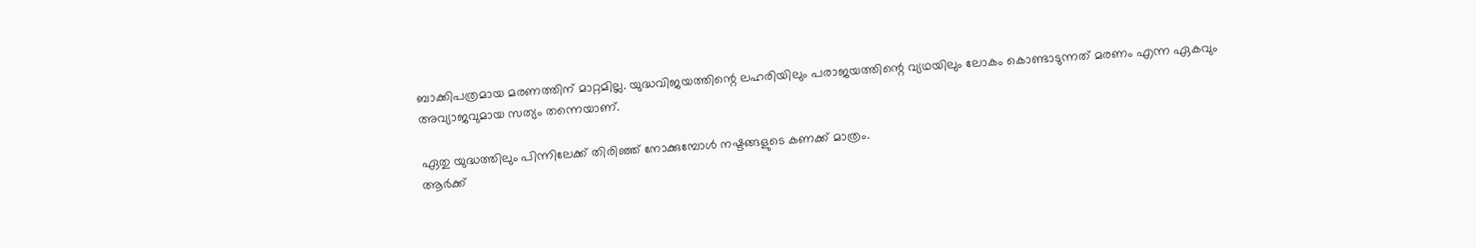ബാക്കിപത്രമായ മരണത്തിന് മാറ്റമില്ല. യുദ്ധവിജയത്തിന്റെ ലഹരിയിലും പരാജയത്തിന്റെ വ്യഥയിലും ലോകം കൊണ്ടാടുന്നത് മരണം എന്ന ഏകവും അവ്യാജവുമായ സത്യം തന്നെയാണ്.

ഏതു യുദ്ധത്തിലും പിന്നിലേക്ക് തിരിഞ്ഞ് നോക്കുമ്പോള്‍ നഷ്ടങ്ങളുടെ കണക്ക് മാത്രം.
ആര്‍ക്ക്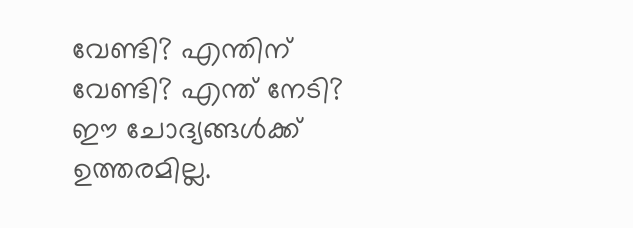വേണ്ടി? എന്തിന് വേണ്ടി? എന്ത് നേടി? ഈ ചോദ്യങ്ങള്‍ക്ക് ഉത്തരമില്ല.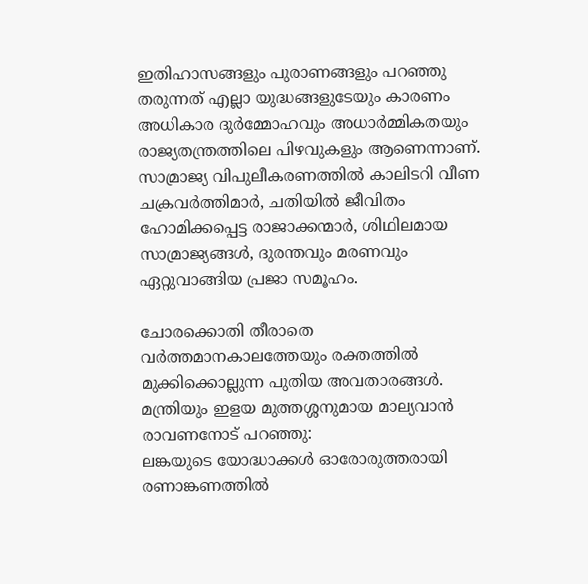ഇതിഹാസങ്ങളും പുരാണങ്ങളും പറഞ്ഞു തരുന്നത് എല്ലാ യുദ്ധങ്ങളുടേയും കാരണം അധികാര ദുര്‍മ്മോഹവും അധാര്‍മ്മികതയും രാജ്യതന്ത്രത്തിലെ പിഴവുകളും ആണെന്നാണ്. സാമ്രാജ്യ വിപുലീകരണത്തില്‍ കാലിടറി വീണ ചക്രവര്‍ത്തിമാര്‍, ചതിയില്‍ ജീവിതം ഹോമിക്കപ്പെട്ട രാജാക്കന്മാര്‍, ശിഥിലമായ സാമ്രാജ്യങ്ങള്‍, ദുരന്തവും മരണവും ഏറ്റുവാങ്ങിയ പ്രജാ സമൂഹം.

ചോരക്കൊതി തീരാതെ വര്‍ത്തമാനകാലത്തേയും രക്തത്തില്‍ മുക്കിക്കൊല്ലുന്ന പുതിയ അവതാരങ്ങള്‍.
മന്ത്രിയും ഇളയ മുത്തശ്ശനുമായ മാല്യവാന്‍ രാവണനോട് പറഞ്ഞു:
ലങ്കയുടെ യോദ്ധാക്കള്‍ ഓരോരുത്തരായി രണാങ്കണത്തില്‍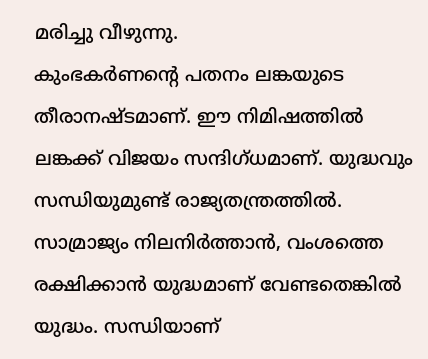മരിച്ചു വീഴുന്നു.
കുംഭകര്‍ണന്റെ പതനം ലങ്കയുടെ തീരാനഷ്ടമാണ്. ഈ നിമിഷത്തില്‍ ലങ്കക്ക് വിജയം സന്ദിഗ്ധമാണ്. യുദ്ധവും സന്ധിയുമുണ്ട് രാജ്യതന്ത്രത്തില്‍.
സാമ്രാജ്യം നിലനിര്‍ത്താന്‍, വംശത്തെ രക്ഷിക്കാന്‍ യുദ്ധമാണ് വേണ്ടതെങ്കില്‍ യുദ്ധം. സന്ധിയാണ്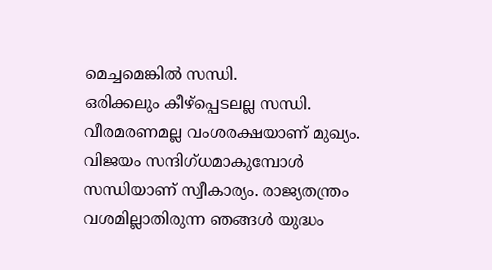മെച്ചമെങ്കില്‍ സന്ധി.
ഒരിക്കലും കീഴ്‌പ്പെടലല്ല സന്ധി. വീരമരണമല്ല വംശരക്ഷയാണ് മുഖ്യം. വിജയം സന്ദിഗ്ധമാകുമ്പോള്‍ സന്ധിയാണ് സ്വീകാര്യം. രാജ്യതന്ത്രം വശമില്ലാതിരുന്ന ഞങ്ങള്‍ യുദ്ധം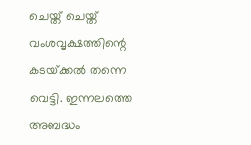ചെയ്ത് ചെയ്ത് വംശവൃക്ഷത്തിന്റെ കടയ്‌ക്കല്‍ തന്നെ വെട്ടി. ഇന്നലത്തെ അബദ്ധം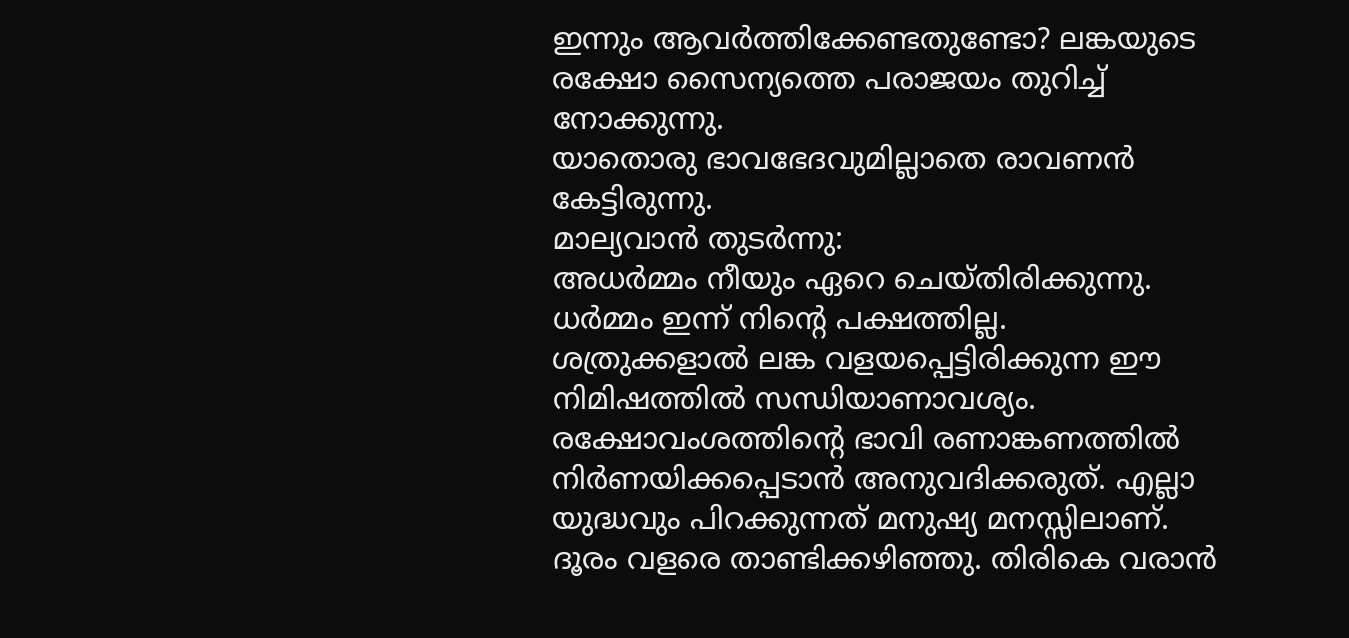ഇന്നും ആവര്‍ത്തിക്കേണ്ടതുണ്ടോ? ലങ്കയുടെ രക്ഷോ സൈന്യത്തെ പരാജയം തുറിച്ച് നോക്കുന്നു.
യാതൊരു ഭാവഭേദവുമില്ലാതെ രാവണന്‍ കേട്ടിരുന്നു.
മാല്യവാന്‍ തുടര്‍ന്നു:
അധര്‍മ്മം നീയും ഏറെ ചെയ്തിരിക്കുന്നു. ധര്‍മ്മം ഇന്ന് നിന്റെ പക്ഷത്തില്ല.
ശത്രുക്കളാല്‍ ലങ്ക വളയപ്പെട്ടിരിക്കുന്ന ഈ നിമിഷത്തില്‍ സന്ധിയാണാവശ്യം.
രക്ഷോവംശത്തിന്റെ ഭാവി രണാങ്കണത്തില്‍ നിര്‍ണയിക്കപ്പെടാന്‍ അനുവദിക്കരുത്. എല്ലാ യുദ്ധവും പിറക്കുന്നത് മനുഷ്യ മനസ്സിലാണ്.
ദൂരം വളരെ താണ്ടിക്കഴിഞ്ഞു. തിരികെ വരാന്‍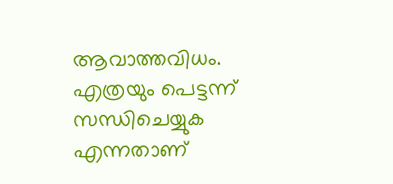ആവാത്തവിധം.
എത്രയും പെട്ടന്ന് സന്ധിചെയ്യുക എന്നതാണ്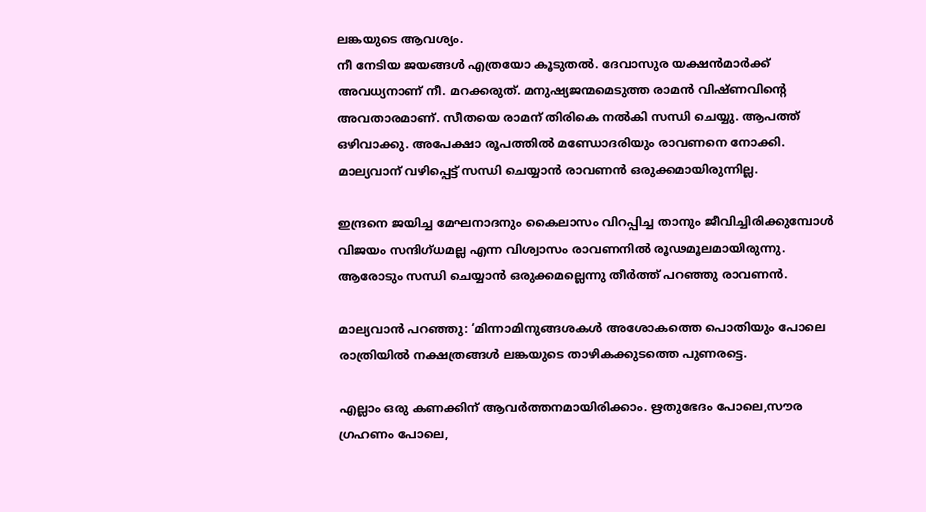ലങ്കയുടെ ആവശ്യം.
നീ നേടിയ ജയങ്ങള്‍ എത്രയോ കൂടുതല്‍. ദേവാസുര യക്ഷന്‍മാര്‍ക്ക് അവധ്യനാണ് നീ. മറക്കരുത്. മനുഷ്യജന്മമെടുത്ത രാമന്‍ വിഷ്ണവിന്റെ അവതാരമാണ്. സീതയെ രാമന് തിരികെ നല്‍കി സന്ധി ചെയ്യു. ആപത്ത് ഒഴിവാക്കു. അപേക്ഷാ രൂപത്തില്‍ മണ്ഡോദരിയും രാവണനെ നോക്കി.
മാല്യവാന് വഴിപ്പെട്ട് സന്ധി ചെയ്യാന്‍ രാവണന്‍ ഒരുക്കമായിരുന്നില്ല.

ഇന്ദ്രനെ ജയിച്ച മേഘനാദനും കൈലാസം വിറപ്പിച്ച താനും ജീവിച്ചിരിക്കുമ്പോള്‍ വിജയം സന്ദിഗ്ധമല്ല എന്ന വിശ്വാസം രാവണനില്‍ രൂഢമൂലമായിരുന്നു.
ആരോടും സന്ധി ചെയ്യാന്‍ ഒരുക്കമല്ലെന്നു തീര്‍ത്ത് പറഞ്ഞു രാവണന്‍.

മാല്യവാന്‍ പറഞ്ഞു: ‘മിന്നാമിനുങ്ങശകള്‍ അശോകത്തെ പൊതിയും പോലെ രാത്രിയില്‍ നക്ഷത്രങ്ങള്‍ ലങ്കയുടെ താഴികക്കുടത്തെ പുണരട്ടെ.

എല്ലാം ഒരു കണക്കിന് ആവര്‍ത്തനമായിരിക്കാം. ഋതുഭേദം പോലെ,സൗര ഗ്രഹണം പോലെ,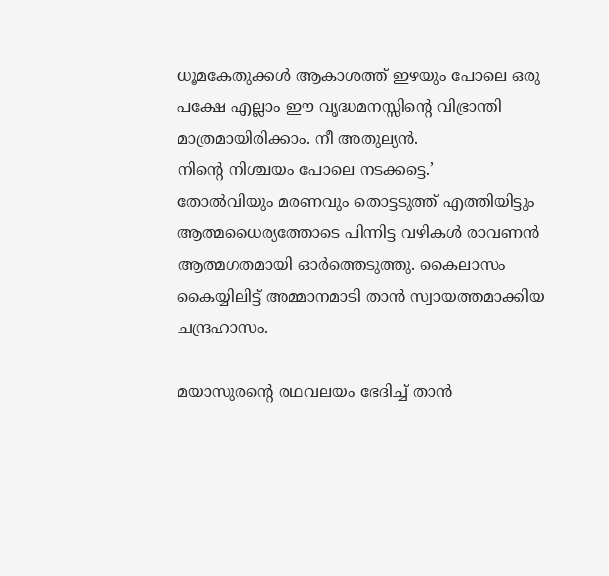ധൂമകേതുക്കള്‍ ആകാശത്ത് ഇഴയും പോലെ ഒരു പക്ഷേ എല്ലാം ഈ വൃദ്ധമനസ്സിന്റെ വിഭ്രാന്തി മാത്രമായിരിക്കാം. നീ അതുല്യന്‍.
നിന്റെ നിശ്ചയം പോലെ നടക്കട്ടെ.’
തോല്‍വിയും മരണവും തൊട്ടടുത്ത് എത്തിയിട്ടും ആത്മധൈര്യത്തോടെ പിന്നിട്ട വഴികള്‍ രാവണന്‍ ആത്മഗതമായി ഓര്‍ത്തെടുത്തു. കൈലാസം കൈയ്യിലിട്ട് അമ്മാനമാടി താന്‍ സ്വായത്തമാക്കിയ ചന്ദ്രഹാസം.

മയാസുരന്റെ രഥവലയം ഭേദിച്ച് താന്‍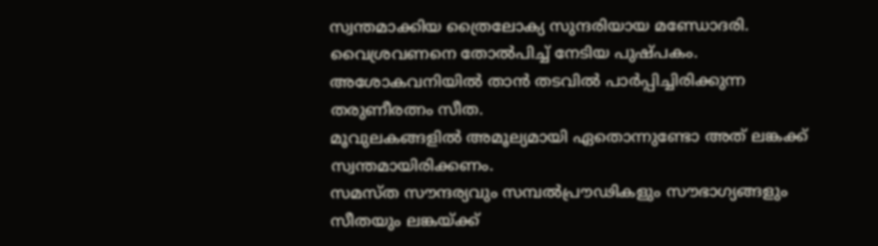സ്വന്തമാക്കിയ ത്രൈലോക്യ സുന്ദരിയായ മണ്ഡോദരി. വൈശ്രവണനെ തോല്‍പിച്ച് നേടിയ പുഷ്പകം.
അശോകവനിയില്‍ താന്‍ തടവില്‍ പാര്‍പ്പിച്ചിരിക്കുന്ന തരുണീരത്നം സീത.
മൂവുലകങ്ങളില്‍ അമൂല്യമായി ഏതൊന്നുണ്ടോ അത് ലങ്കക്ക് സ്വന്തമായിരിക്കണം.
സമസ്ത സൗന്ദര്യവും സമ്പല്‍പ്രൗഢികളും സൗഭാഗ്യങ്ങളും സീതയും ലങ്കയ്‌ക്ക്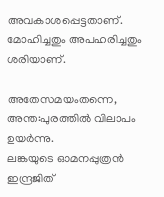അവകാശപ്പെട്ടതാണ്. മോഹിച്ചതും അപഹരിച്ചതും ശരിയാണ്.

അതേസമയംതന്നെ, അന്ത:പുരത്തില്‍ വിലാപം ഉയര്‍ന്നു.
ലങ്കയുടെ ഓമനപ്പുത്രന്‍ ഇന്ദ്രജിത്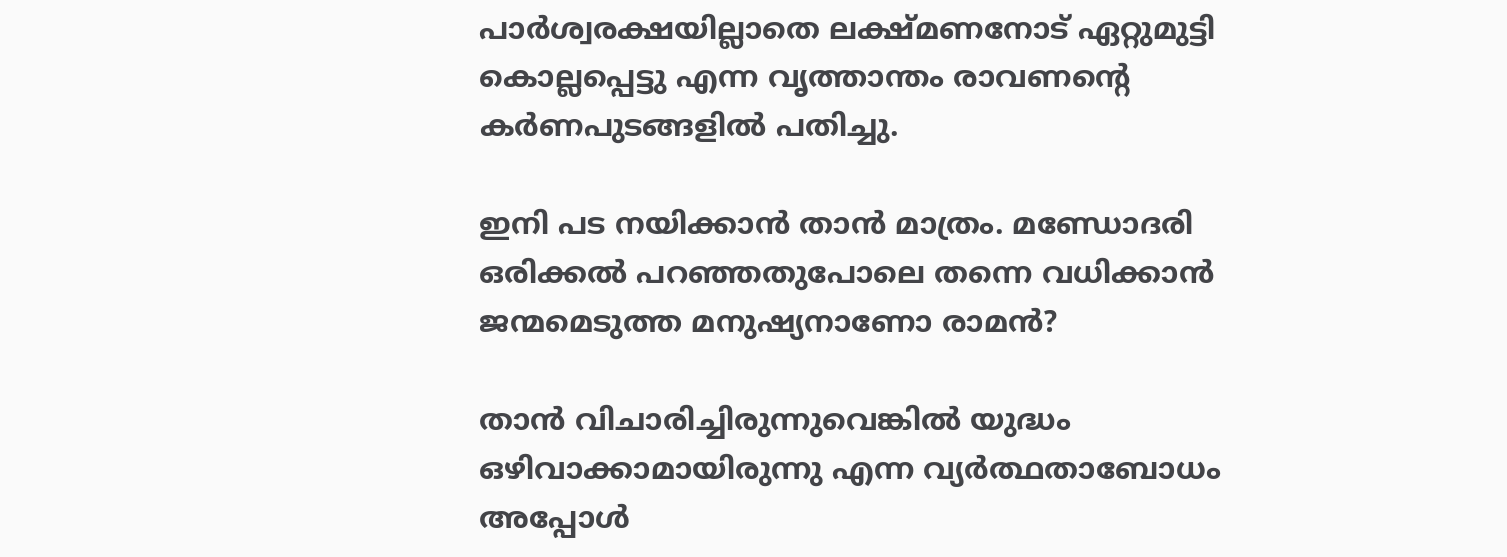പാര്‍ശ്വരക്ഷയില്ലാതെ ലക്ഷ്മണനോട് ഏറ്റുമുട്ടി കൊല്ലപ്പെട്ടു എന്ന വൃത്താന്തം രാവണന്റെ കര്‍ണപുടങ്ങളില്‍ പതിച്ചു.

ഇനി പട നയിക്കാന്‍ താന്‍ മാത്രം. മണ്ഡോദരി ഒരിക്കല്‍ പറഞ്ഞതുപോലെ തന്നെ വധിക്കാന്‍ ജന്മമെടുത്ത മനുഷ്യനാണോ രാമന്‍?

താന്‍ വിചാരിച്ചിരുന്നുവെങ്കില്‍ യുദ്ധം ഒഴിവാക്കാമായിരുന്നു എന്ന വ്യര്‍ത്ഥതാബോധം അപ്പോള്‍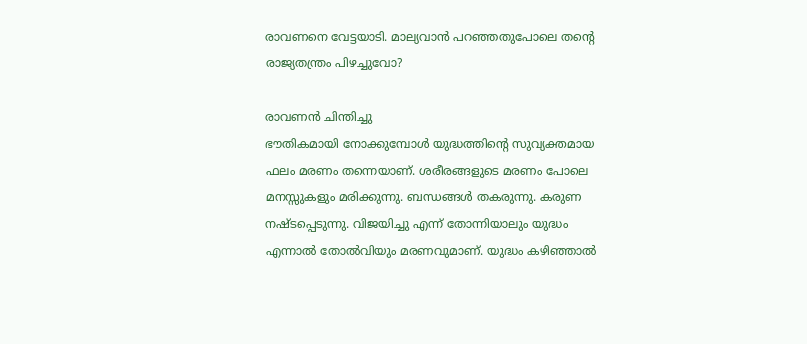രാവണനെ വേട്ടയാടി. മാല്യവാന്‍ പറഞ്ഞതുപോലെ തന്റെ രാജ്യതന്ത്രം പിഴച്ചുവോ?

രാവണന്‍ ചിന്തിച്ചു
ഭൗതികമായി നോക്കുമ്പോള്‍ യുദ്ധത്തിന്റെ സുവ്യക്തമായ ഫലം മരണം തന്നെയാണ്. ശരീരങ്ങളുടെ മരണം പോലെ മനസ്സുകളും മരിക്കുന്നു. ബന്ധങ്ങള്‍ തകരുന്നു. കരുണ നഷ്ടപ്പെടുന്നു. വിജയിച്ചു എന്ന് തോന്നിയാലും യുദ്ധം എന്നാല്‍ തോല്‍വിയും മരണവുമാണ്. യുദ്ധം കഴിഞ്ഞാല്‍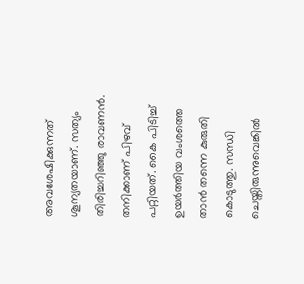അവശേഷിക്കുന്നത് ശൂന്യതയാണ്. സത്യം തിരിച്ചറിഞ്ഞു രാവണന്‍.
തനിക്കാണ് പിഴവ് പറ്റിയത്. കൈ പിടിച്ച് ഉയര്‍ത്തിയ വംശത്തെ താന്‍ തന്നെ കുരുതി കൊടുത്തു. സന്ധി ചെയ്തിരുന്നുവെങ്കില്‍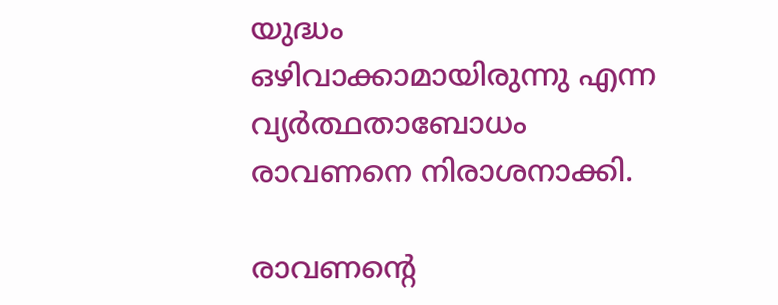യുദ്ധം ഒഴിവാക്കാമായിരുന്നു എന്ന വ്യര്‍ത്ഥതാബോധം രാവണനെ നിരാശനാക്കി.

രാവണന്റെ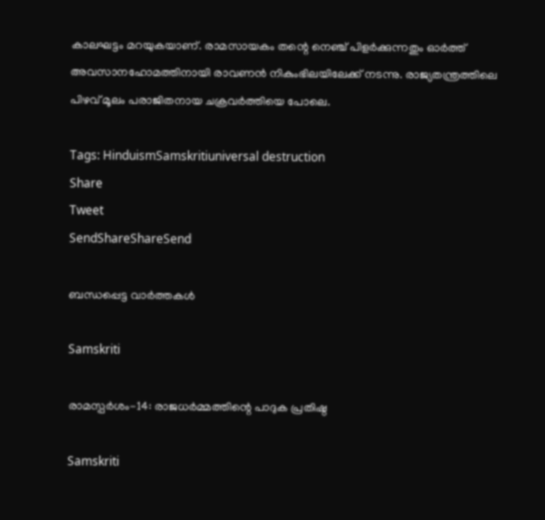കാലഘട്ടം മറയുകയാണ്. രാമസായകം തന്റെ നെഞ്ച് പിളര്‍ക്കുന്നതും ഓര്‍ത്ത് അവസാനഹോമത്തിനായി രാവണന്‍ നികുംഭിലയിലേക്ക് നടന്നു. രാജ്യതന്ത്രത്തിലെ പിഴവ് മൂലം പരാജിതനായ ചക്രവര്‍ത്തിയെ പോലെ.

Tags: HinduismSamskritiuniversal destruction
Share
Tweet
SendShareShareSend

ബന്ധപ്പെട്ട വാര്‍ത്തകള്‍

Samskriti

രാമസ്പര്‍ശം-14: രാജധര്‍മ്മത്തിന്റെ പാദുക പ്രതിഷ്ഠ

Samskriti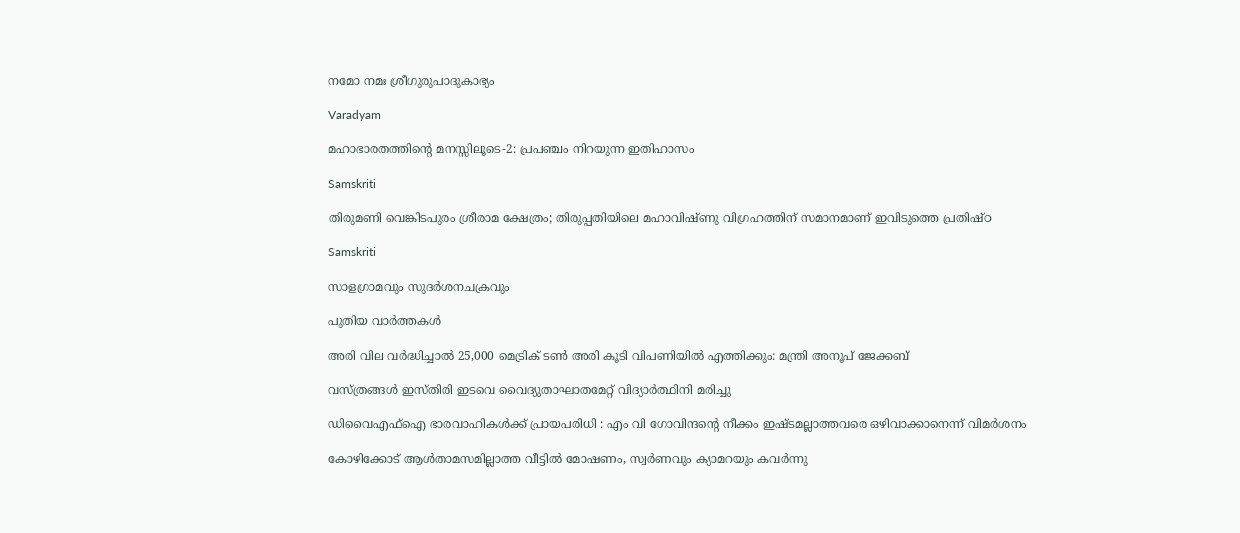നമോ നമഃ ശ്രീഗുരുപാദുകാഭ്യം

Varadyam

മഹാഭാരതത്തിന്റെ മനസ്സിലൂടെ-2: പ്രപഞ്ചം നിറയുന്ന ഇതിഹാസം

Samskriti

തിരുമണി വെങ്കിടപുരം ശ്രീരാമ ക്ഷേത്രം; തിരുപ്പതിയിലെ മഹാവിഷ്ണു വിഗ്രഹത്തിന് സമാനമാണ് ഇവിടുത്തെ പ്രതിഷ്ഠ

Samskriti

സാളഗ്രാമവും സുദര്‍ശനചക്രവും

പുതിയ വാര്‍ത്തകള്‍

അരി വില വര്‍ദ്ധിച്ചാല്‍ 25,000 മെട്രിക് ടണ്‍ അരി കൂടി വിപണിയില്‍ എത്തിക്കും: മന്ത്രി അനൂപ് ജേക്കബ്

വസ്ത്രങ്ങള്‍ ഇസ്തിരി ഇടവെ വൈദ്യുതാഘാതമേറ്റ് വിദ്യാര്‍ത്ഥിനി മരിച്ചു

ഡിവൈഎഫ്‌ഐ ഭാരവാഹികള്‍ക്ക് പ്രായപരിധി : എം വി ഗോവിന്ദന്റെ നീക്കം ഇഷ്ടമല്ലാത്തവരെ ഒഴിവാക്കാനെന്ന് വിമര്‍ശനം

കോഴിക്കോട് ആള്‍താമസമില്ലാത്ത വീട്ടില്‍ മോഷണം, സ്വര്‍ണവും ക്യാമറയും കവര്‍ന്നു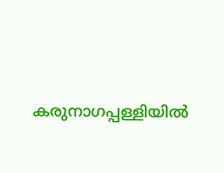കരുനാഗപ്പള്ളിയില്‍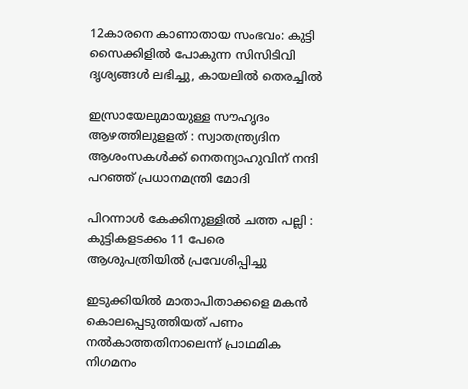12കാരനെ കാണാതായ സംഭവം: കുട്ടി സൈക്കിളില്‍ പോകുന്ന സിസിടിവി ദൃശ്യങ്ങള്‍ ലഭിച്ചു, കായലില്‍ തെരച്ചില്‍

ഇസ്രായേലുമായുള്ള സൗഹൃദം ആഴത്തിലുളളത് : സ്വാതന്ത്ര്യദിന ആശംസകൾക്ക് നെതന്യാഹുവിന് നന്ദി പറഞ്ഞ് പ്രധാനമന്ത്രി മോദി

പിറന്നാൾ കേക്കിനുള്ളിൽ ചത്ത പല്ലി : കുട്ടികളടക്കം 11 പേരെ ആശുപത്രിയിൽ പ്രവേശിപ്പിച്ചു

ഇടുക്കിയില്‍ മാതാപിതാക്കളെ മകന്‍ കൊലപ്പെടുത്തിയത് പണം നല്‍കാത്തതിനാലെന്ന് പ്രാഥമിക നിഗമനം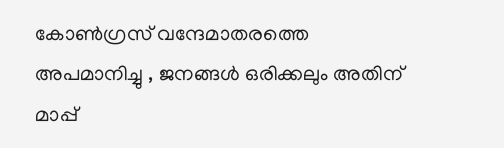കോൺഗ്രസ് വന്ദേമാതരത്തെ അപമാനിച്ചു , ജനങ്ങൾ ഒരിക്കലും അതിന് മാപ്പ്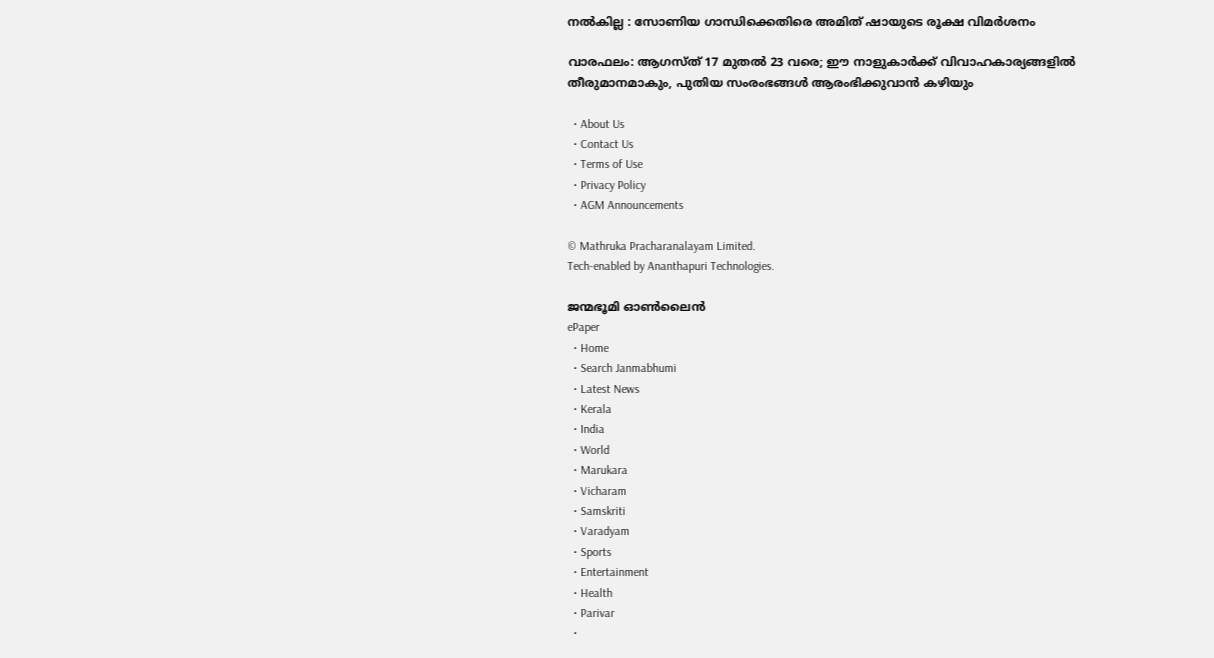നൽകില്ല : സോണിയ ഗാന്ധിക്കെതിരെ അമിത് ഷായുടെ രൂക്ഷ വിമർശനം

വാരഫലം: ആഗസ്ത് 17 മുതല്‍ 23 വരെ; ഈ നാളുകാര്‍ക്ക് വിവാഹകാര്യങ്ങളില്‍ തീരുമാനമാകും, പുതിയ സംരംഭങ്ങള്‍ ആരംഭിക്കുവാന്‍ കഴിയും

  • About Us
  • Contact Us
  • Terms of Use
  • Privacy Policy
  • AGM Announcements

© Mathruka Pracharanalayam Limited.
Tech-enabled by Ananthapuri Technologies.

ജന്മഭൂമി ഓണ്‍ലൈന്‍
ePaper
  • Home
  • Search Janmabhumi
  • Latest News
  • Kerala
  • India
  • World
  • Marukara
  • Vicharam
  • Samskriti
  • Varadyam
  • Sports
  • Entertainment
  • Health
  • Parivar
  •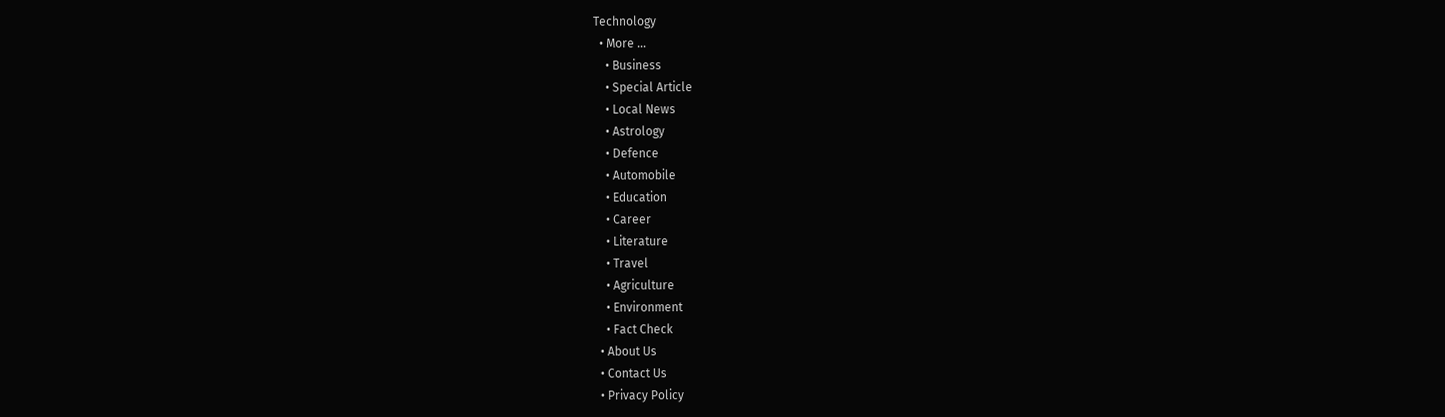Technology
  • More …
    • Business
    • Special Article
    • Local News
    • Astrology
    • Defence
    • Automobile
    • Education
    • Career
    • Literature
    • Travel
    • Agriculture
    • Environment
    • Fact Check
  • About Us
  • Contact Us
  • Privacy Policy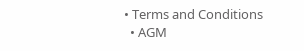• Terms and Conditions
  • AGM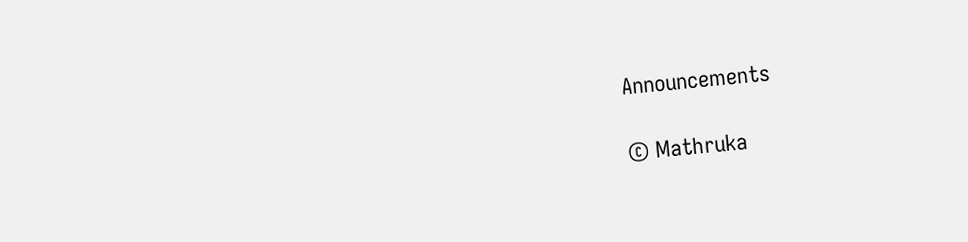Announcements

© Mathruka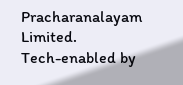Pracharanalayam Limited.
Tech-enabled by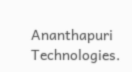Ananthapuri Technologies.